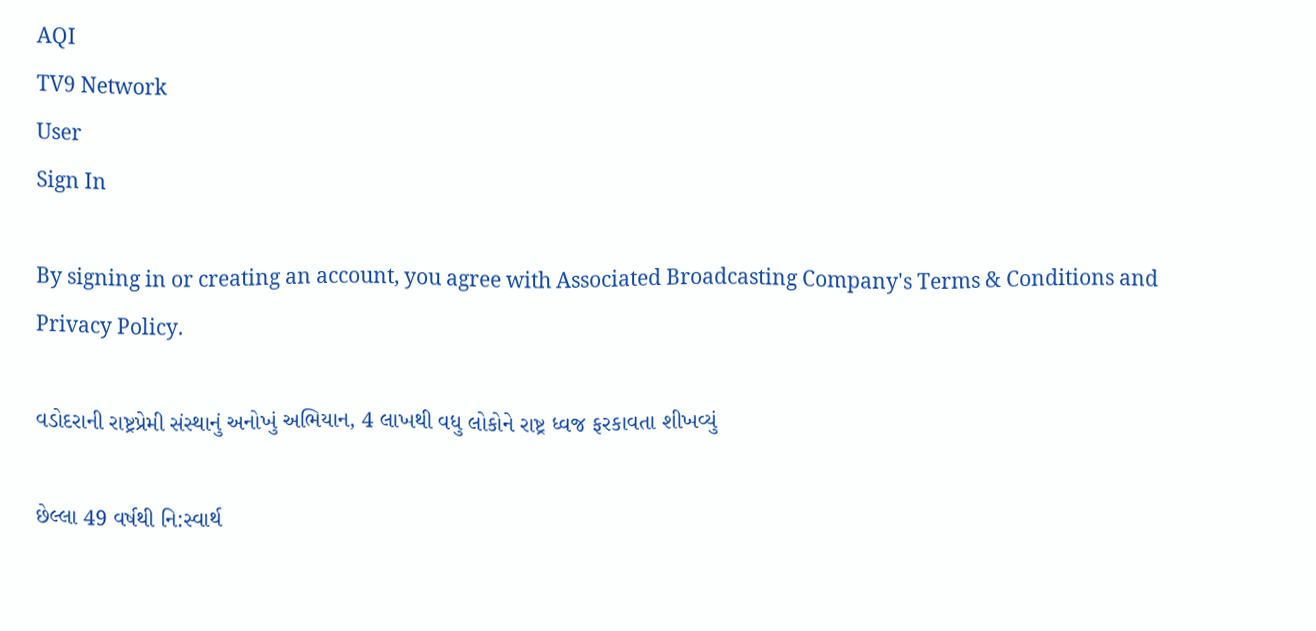AQI
TV9 Network
User
Sign In

By signing in or creating an account, you agree with Associated Broadcasting Company's Terms & Conditions and Privacy Policy.

વડોદરાની રાષ્ટ્રપ્રેમી સંસ્થાનું અનોખું અભિયાન, 4 લાખથી વધુ લોકોને રાષ્ટ્ર ધ્વજ ફરકાવતા શીખવ્યું

છેલ્લા 49 વર્ષથી નિ:સ્વાર્થ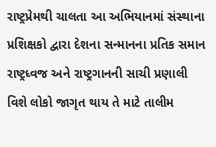રાષ્ટ્રપ્રેમથી ચાલતા આ અભિયાનમાં સંસ્થાના પ્રશિક્ષકો દ્વારા દેશના સન્માનના પ્રતિક સમાન રાષ્ટ્રધ્વજ અને રાષ્ટ્રગાનની સાચી પ્રણાલી વિશે લોકો જાગૃત થાય તે માટે તાલીમ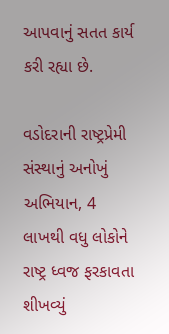આપવાનું સતત કાર્ય કરી રહ્યા છે.

વડોદરાની રાષ્ટ્રપ્રેમી સંસ્થાનું અનોખું અભિયાન, 4 લાખથી વધુ લોકોને રાષ્ટ્ર ધ્વજ ફરકાવતા શીખવ્યું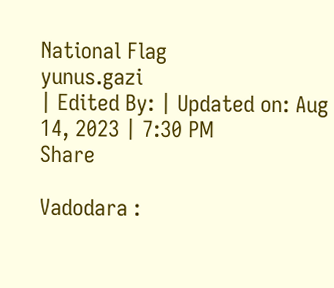National Flag
yunus.gazi
| Edited By: | Updated on: Aug 14, 2023 | 7:30 PM
Share

Vadodara :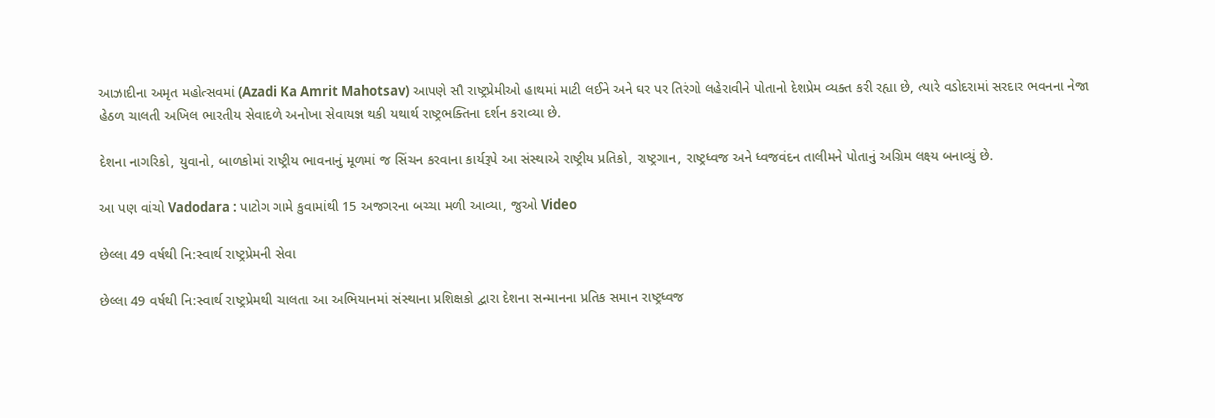આઝાદીના અમૃત મહોત્સવમાં (Azadi Ka Amrit Mahotsav) આપણે સૌ રાષ્ટ્રપ્રેમીઓ હાથમાં માટી લઈને અને ઘર પર તિરંગો લહેરાવીને પોતાનો દેશપ્રેમ વ્યક્ત કરી રહ્યા છે, ત્યારે વડોદરામાં સરદાર ભવનના નેજા હેઠળ ચાલતી અખિલ ભારતીય સેવાદળે અનોખા સેવાયજ્ઞ થકી યથાર્થ રાષ્ટ્રભક્તિના દર્શન કરાવ્યા છે.

દેશના નાગરિકો, યુવાનો, બાળકોમાં રાષ્ટ્રીય ભાવનાનું મૂળમાં જ સિંચન કરવાના કાર્યરૂપે આ સંસ્થાએ રાષ્ટ્રીય પ્રતિકો, રાષ્ટ્રગાન, રાષ્ટ્રધ્વજ અને ધ્વજવંદન તાલીમને પોતાનું અગ્રિમ લક્ષ્ય બનાવ્યું છે.

આ પણ વાંચો Vadodara : પાટોગ ગામે કુવામાંથી 15 અજગરના બચ્ચા મળી આવ્યા, જુઓ Video

છેલ્લા 49 વર્ષથી નિ:સ્વાર્થ રાષ્ટ્રપ્રેમની સેવા

છેલ્લા 49 વર્ષથી નિ:સ્વાર્થ રાષ્ટ્રપ્રેમથી ચાલતા આ અભિયાનમાં સંસ્થાના પ્રશિક્ષકો દ્વારા દેશના સન્માનના પ્રતિક સમાન રાષ્ટ્રધ્વજ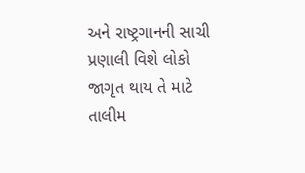અને રાષ્ટ્રગાનની સાચી પ્રણાલી વિશે લોકો જાગૃત થાય તે માટે તાલીમ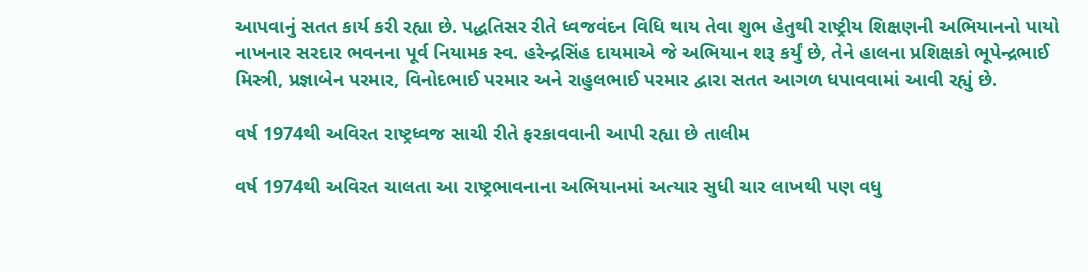આપવાનું સતત કાર્ય કરી રહ્યા છે. પદ્ધતિસર રીતે ધ્વજવંદન વિધિ થાય તેવા શુભ હેતુથી રાષ્ટ્રીય શિક્ષણની અભિયાનનો પાયો નાખનાર સરદાર ભવનના પૂર્વ નિયામક સ્વ. હરેન્દ્રસિંહ દાયમાએ જે અભિયાન શરૂ કર્યું છે, તેને હાલના પ્રશિક્ષકો ભૂપેન્દ્રભાઈ મિસ્ત્રી, પ્રજ્ઞાબેન પરમાર, વિનોદભાઈ પરમાર અને રાહુલભાઈ પરમાર દ્વારા સતત આગળ ધપાવવામાં આવી રહ્યું છે.

વર્ષ 1974થી અવિરત રાષ્ટ્રધ્વજ સાચી રીતે ફરકાવવાની આપી રહ્યા છે તાલીમ

વર્ષ 1974થી અવિરત ચાલતા આ રાષ્ટ્રભાવનાના અભિયાનમાં અત્યાર સુધી ચાર લાખથી પણ વધુ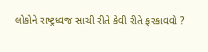લોકોને રાષ્ટ્રધ્વજ સાચી રીતે કેવી રીતે ફરકાવવો ?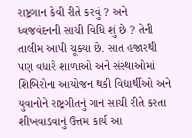રાષ્ટ્રગાન કેવી રીતે કરવું ? અને ધ્વજવંદનની સાચી વિધિ શું છે ? તેની તાલીમ આપી ચૂક્યા છે. સાત હજારથી પણ વધારે શાળાઓ અને સંસ્થાઓમાં શિબિરોના આયોજન થકી વિદ્યાર્થીઓ અને યુવાનોને રાષ્ટ્રગીતનું ગાન સાચી રીતે કરતા શીખવાડવાનું ઉત્તમ કાર્ય આ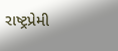રાષ્ટ્રપ્રેમી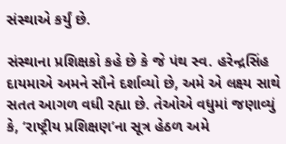સંસ્થાએ કર્યું છે.

સંસ્થાના પ્રશિક્ષકો કહે છે કે જે પંથ સ્વ. હરેન્દ્રસિંહ દાયમાએ અમને સૌને દર્શાવ્યો છે, અમે એ લક્ષ્ય સાથે સતત આગળ વધી રહ્યા છે. તેઓએ વધુમાં જણાવ્યું કે, ‘રાષ્ટ્રીય પ્રશિક્ષણ’ના સૂત્ર હેઠળ અમે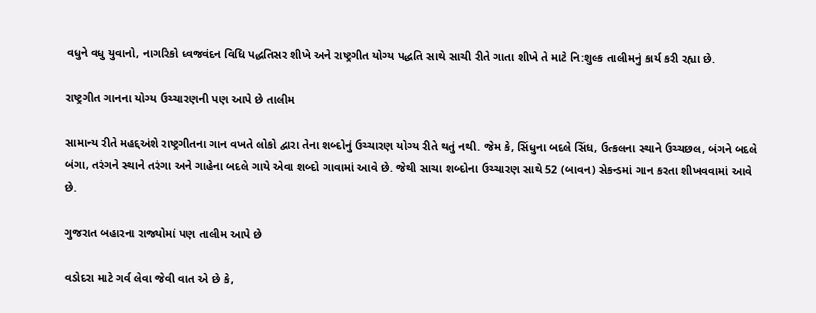વધુને વધુ યુવાનો, નાગરિકો ધ્વજવંદન વિધિ પદ્ધતિસર શીખે અને રાષ્ટ્રગીત યોગ્ય પદ્ધતિ સાથે સાચી રીતે ગાતા શીખે તે માટે નિ:શુલ્ક તાલીમનું કાર્ય કરી રહ્યા છે.

રાષ્ટ્રગીત ગાનના યોગ્ય ઉચ્ચારણની પણ આપે છે તાલીમ

સામાન્ય રીતે મહદ્દઅંશે રાષ્ટ્રગીતના ગાન વખતે લોકો દ્વારા તેના શબ્દોનું ઉચ્ચારણ યોગ્ય રીતે થતું નથી. જેમ કે, સિંધુના બદલે સિંધ, ઉત્કલના સ્થાને ઉચ્ચછલ, બંગને બદલે બંગા, તરંગને સ્થાને તરંગા અને ગાહેના બદલે ગાયે એવા શબ્દો ગાવામાં આવે છે. જેથી સાચા શબ્દોના ઉચ્ચારણ સાથે 52 (બાવન) સેકન્ડમાં ગાન કરતા શીખવવામાં આવે છે.

ગુજરાત બહારના રાજ્યોમાં પણ તાલીમ આપે છે

વડોદરા માટે ગર્વ લેવા જેવી વાત એ છે કે,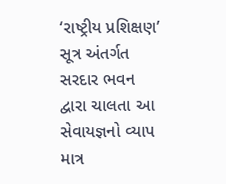‘રાષ્ટ્રીય પ્રશિક્ષણ’ સૂત્ર અંતર્ગત સરદાર ભવન દ્વારા ચાલતા આ સેવાયજ્ઞનો વ્યાપ માત્ર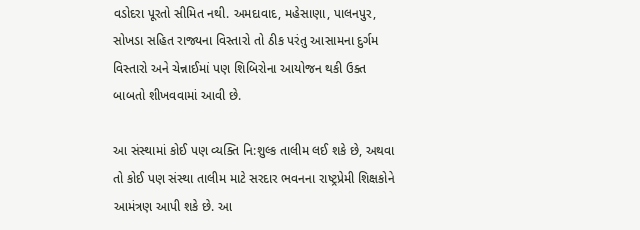વડોદરા પૂરતો સીમિત નથી. અમદાવાદ, મહેસાણા, પાલનપુર, સોખડા સહિત રાજ્યના વિસ્તારો તો ઠીક પરંતુ આસામના દુર્ગમ વિસ્તારો અને ચેન્નાઈમાં પણ શિબિરોના આયોજન થકી ઉક્ત બાબતો શીખવવામાં આવી છે.

આ સંસ્થામાં કોઈ પણ વ્યક્તિ નિ:શુલ્ક તાલીમ લઈ શકે છે, અથવા તો કોઈ પણ સંસ્થા તાલીમ માટે સરદાર ભવનના રાષ્ટ્રપ્રેમી શિક્ષકોને આમંત્રણ આપી શકે છે. આ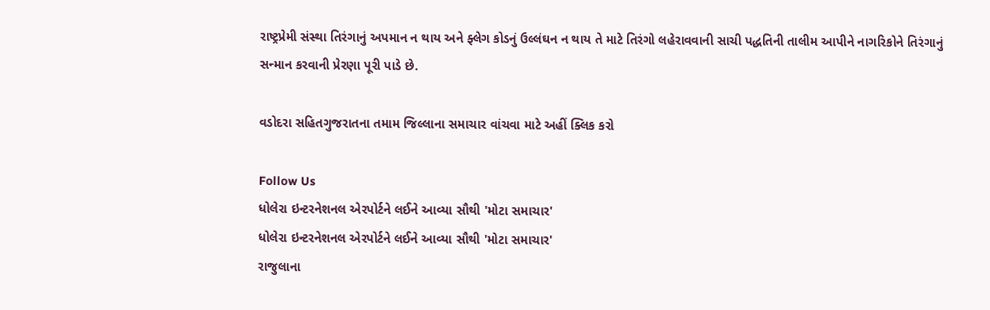રાષ્ટ્રપ્રેમી સંસ્થા તિરંગાનું અપમાન ન થાય અને ફ્લેગ કોડનું ઉલ્લંઘન ન થાય તે માટે તિરંગો લહેરાવવાની સાચી પદ્ધતિની તાલીમ આપીને નાગરિકોને તિરંગાનું સન્માન કરવાની પ્રેરણા પૂરી પાડે છે.

વડોદરા સહિતગુજરાતના તમામ જિલ્લાના સમાચાર વાંચવા માટે અહીં ક્લિક કરો

Follow Us
ધોલેરા ઇન્ટરનેશનલ એરપોર્ટને લઈને આવ્યા સૌથી 'મોટા સમાચાર'
ધોલેરા ઇન્ટરનેશનલ એરપોર્ટને લઈને આવ્યા સૌથી 'મોટા સમાચાર'
રાજુલાના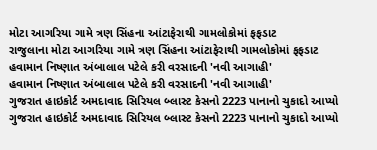મોટા આગરિયા ગામે ત્રણ સિંહના આંટાફેરાથી ગામલોકોમાં ફફડાટ
રાજુલાના મોટા આગરિયા ગામે ત્રણ સિંહના આંટાફેરાથી ગામલોકોમાં ફફડાટ
હવામાન નિષ્ણાત અંબાલાલ પટેલે કરી વરસાદની 'નવી આગાહી'
હવામાન નિષ્ણાત અંબાલાલ પટેલે કરી વરસાદની 'નવી આગાહી'
ગુજરાત હાઇકોર્ટ અમદાવાદ સિરિયલ બ્લાસ્ટ કેસનો 2223 પાનાનો ચુકાદો આપ્યો
ગુજરાત હાઇકોર્ટ અમદાવાદ સિરિયલ બ્લાસ્ટ કેસનો 2223 પાનાનો ચુકાદો આપ્યો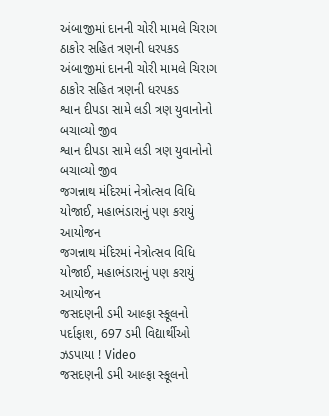અંબાજીમાં દાનની ચોરી મામલે ચિરાગ ઠાકોર સહિત ત્રણની ધરપકડ
અંબાજીમાં દાનની ચોરી મામલે ચિરાગ ઠાકોર સહિત ત્રણની ધરપકડ
શ્વાન દીપડા સામે લડી ત્રણ યુવાનોનો બચાવ્યો જીવ
શ્વાન દીપડા સામે લડી ત્રણ યુવાનોનો બચાવ્યો જીવ
જગન્નાથ મંદિરમાં નેત્રોત્સવ વિધિ યોજાઈ, મહાભંડારાનું પણ કરાયું આયોજન
જગન્નાથ મંદિરમાં નેત્રોત્સવ વિધિ યોજાઈ, મહાભંડારાનું પણ કરાયું આયોજન
જસદણની ડમી આલ્ફા સ્કૂલનો પર્દાફાશ, 697 ડમી વિદ્યાર્થીઓ ઝડપાયા ! Video
જસદણની ડમી આલ્ફા સ્કૂલનો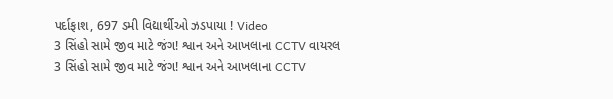પર્દાફાશ, 697 ડમી વિદ્યાર્થીઓ ઝડપાયા ! Video
3 સિંહો સામે જીવ માટે જંગ! શ્વાન અને આખલાના CCTV વાયરલ
3 સિંહો સામે જીવ માટે જંગ! શ્વાન અને આખલાના CCTV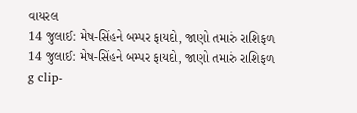વાયરલ
14 જુલાઈ: મેષ-સિંહને બમ્પર ફાયદો, જાણો તમારું રાશિફળ
14 જુલાઈ: મેષ-સિંહને બમ્પર ફાયદો, જાણો તમારું રાશિફળ
g clip-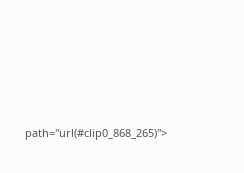path="url(#clip0_868_265)">